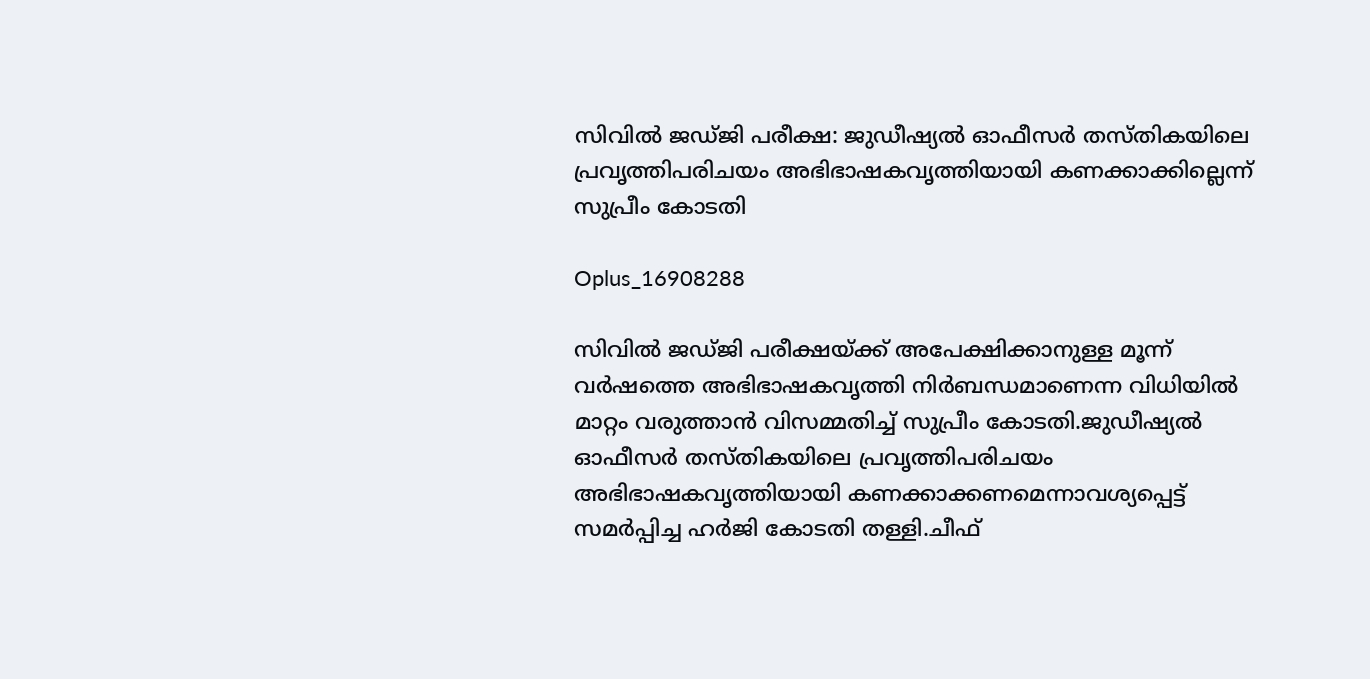സിവില്‍ ജഡ്ജി പരീക്ഷ: ജുഡീഷ്യല്‍ ഓഫീസര്‍ തസ്തികയിലെ പ്രവൃത്തിപരിചയം അഭിഭാഷകവൃത്തിയായി കണക്കാക്കില്ലെന്ന് സുപ്രീം കോടതി

Oplus_16908288

സിവില്‍ ജഡ്ജി പരീക്ഷയ്ക്ക് അപേക്ഷിക്കാനുള്ള മൂന്ന് വർഷത്തെ അഭിഭാഷകവൃത്തി നിർബന്ധമാണെന്ന വിധിയില്‍ മാറ്റം വരുത്താൻ വിസമ്മതിച്ച്‌ സുപ്രീം കോടതി.ജുഡീഷ്യല്‍ ഓഫീസർ തസ്തികയിലെ പ്രവൃത്തിപരിചയം അഭിഭാഷകവൃത്തിയായി കണക്കാക്കണമെന്നാവശ്യപ്പെട്ട് സമർപ്പിച്ച ഹർജി കോടതി തള്ളി.ചീഫ്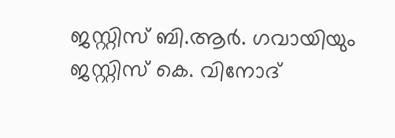ജസ്റ്റിസ് ബി.ആർ. ഗവായിയും ജസ്റ്റിസ് കെ. വിനോദ്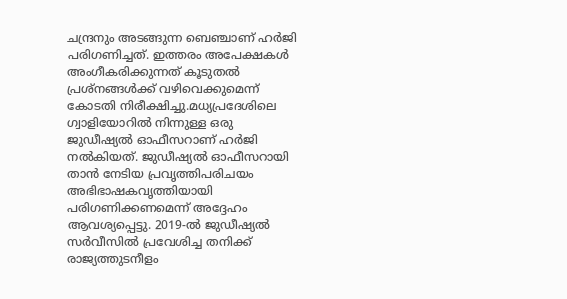ചന്ദ്രനും അടങ്ങുന്ന ബെഞ്ചാണ് ഹർജി പരിഗണിച്ചത്. ഇത്തരം അപേക്ഷകള്‍ അംഗീകരിക്കുന്നത് കൂടുതല്‍ പ്രശ്നങ്ങള്‍ക്ക് വഴിവെക്കുമെന്ന് കോടതി നിരീക്ഷിച്ചു.മധ്യപ്രദേശിലെ ഗ്വാളിയോറില്‍ നിന്നുള്ള ഒരു ജുഡീഷ്യല്‍ ഓഫീസറാണ് ഹർജി നല്‍കിയത്. ജുഡീഷ്യല്‍ ഓഫീസറായി താൻ നേടിയ പ്രവൃത്തിപരിചയം അഭിഭാഷകവൃത്തിയായി പരിഗണിക്കണമെന്ന് അദ്ദേഹം ആവശ്യപ്പെട്ടു. 2019-ല്‍ ജുഡീഷ്യല്‍ സർവീസില്‍ പ്രവേശിച്ച തനിക്ക് രാജ്യത്തുടനീളം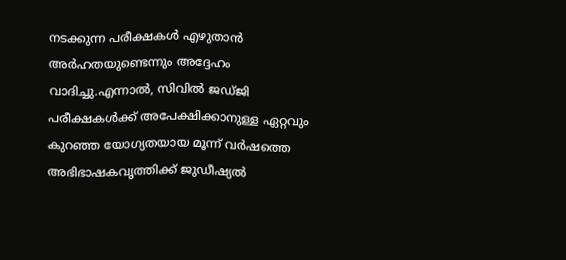നടക്കുന്ന പരീക്ഷകള്‍ എഴുതാൻ അർഹതയുണ്ടെന്നും അദ്ദേഹം വാദിച്ചു.എന്നാല്‍, സിവില്‍ ജഡ്ജി പരീക്ഷകള്‍ക്ക് അപേക്ഷിക്കാനുള്ള ഏറ്റവും കുറഞ്ഞ യോഗ്യതയായ മൂന്ന് വർഷത്തെ അഭിഭാഷകവൃത്തിക്ക് ജുഡീഷ്യല്‍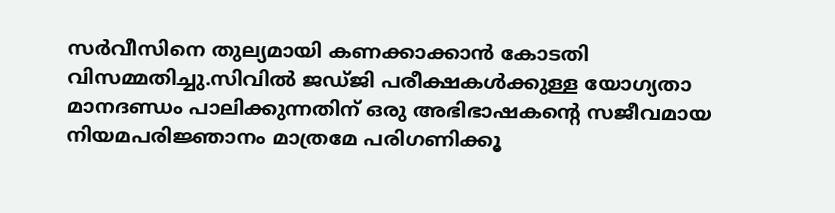സർവീസിനെ തുല്യമായി കണക്കാക്കാൻ കോടതി വിസമ്മതിച്ചു.സിവില്‍ ജഡ്ജി പരീക്ഷകള്‍ക്കുള്ള യോഗ്യതാ മാനദണ്ഡം പാലിക്കുന്നതിന് ഒരു അഭിഭാഷകന്റെ സജീവമായ നിയമപരിജ്ഞാനം മാത്രമേ പരിഗണിക്കൂ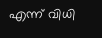എന്ന് വിധി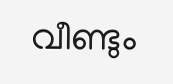വീണ്ടും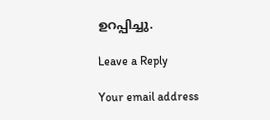ഉറപ്പിച്ചു.

Leave a Reply

Your email address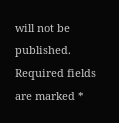will not be published. Required fields are marked *